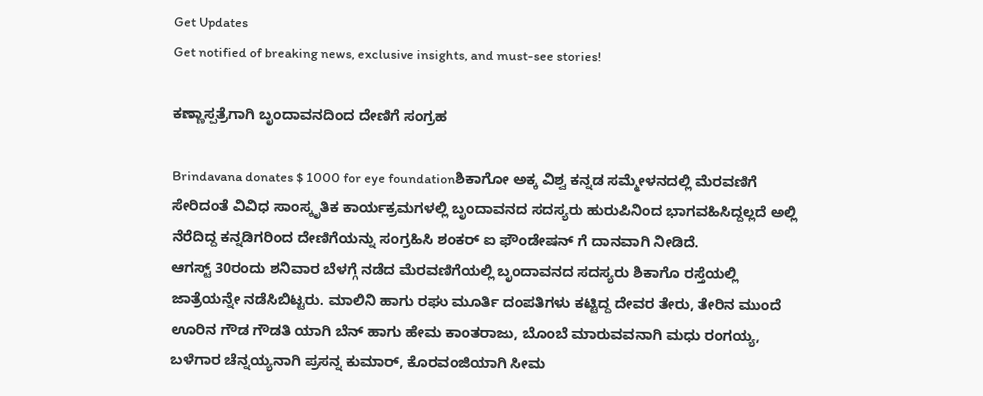Get Updates
Get notified of breaking news, exclusive insights, and must-see stories!

ಕಣ್ಣಾಸ್ಪತ್ರೆಗಾಗಿ ಬೃಂದಾವನದಿಂದ ದೇಣಿಗೆ ಸಂಗ್ರಹ

Brindavana donates $ 1000 for eye foundationಶಿಕಾಗೋ ಅಕ್ಕ ವಿಶ್ವ ಕನ್ನಡ ಸಮ್ಮೇಳನದಲ್ಲಿ ಮೆರವಣಿಗೆ ಸೇರಿದಂತೆ ವಿವಿಧ ಸಾಂಸ್ಕೃತಿಕ ಕಾರ್ಯಕ್ರಮಗಳಲ್ಲಿ ಬೃಂದಾವನದ ಸದಸ್ಯರು ಹುರುಪಿನಿಂದ ಭಾಗವಹಿಸಿದ್ದಲ್ಲದೆ ಅಲ್ಲಿ ನೆರೆದಿದ್ದ ಕನ್ನಡಿಗರಿಂದ ದೇಣಿಗೆಯನ್ನು ಸಂಗ್ರಹಿಸಿ ಶಂಕರ್ ಐ ಫೌಂಡೇಷನ್ ಗೆ ದಾನವಾಗಿ ನೀಡಿದೆ.
ಆಗಸ್ಟ್ 30ರಂದು ಶನಿವಾರ ಬೆಳಗ್ಗೆ ನಡೆದ ಮೆರವಣಿಗೆಯಲ್ಲಿ ಬೃಂದಾವನದ ಸದಸ್ಯರು ಶಿಕಾಗೊ ರಸ್ತೆಯಲ್ಲಿ ಜಾತ್ರೆಯನ್ನೇ ನಡೆಸಿಬಿಟ್ಟರು. ಮಾಲಿನಿ ಹಾಗು ರಘು ಮೂರ್ತಿ ದಂಪತಿಗಳು ಕಟ್ಟಿದ್ದ ದೇವರ ತೇರು, ತೇರಿನ ಮುಂದೆ ಊರಿನ ಗೌಡ ಗೌಡತಿ ಯಾಗಿ ಬೆನ್ ಹಾಗು ಹೇಮ ಕಾಂತರಾಜು, ಬೊಂಬೆ ಮಾರುವವನಾಗಿ ಮಧು ರಂಗಯ್ಯ, ಬಳೆಗಾರ ಚೆನ್ನಯ್ಯನಾಗಿ ಪ್ರಸನ್ನ ಕುಮಾರ್, ಕೊರವಂಜಿಯಾಗಿ ಸೀಮ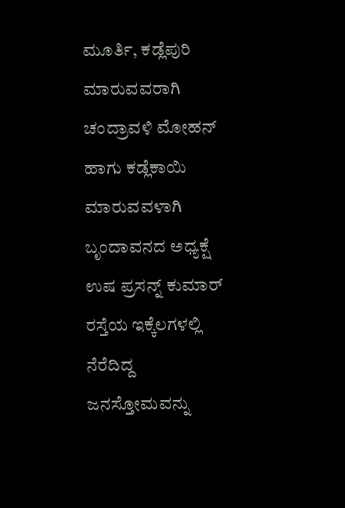ಮೂರ್ತಿ, ಕಡ್ಲೆಪುರಿ ಮಾರುವವರಾಗಿ ಚಂದ್ರಾವಳಿ ಮೋಹನ್ ಹಾಗು ಕಡ್ಲೆಕಾಯಿ ಮಾರುವವಳಾಗಿ ಬೃಂದಾವನದ ಅಧ್ಯಕ್ಷೆ ಉಷ ಪ್ರಸನ್ನ್ ಕುಮಾರ್ ರಸ್ತೆಯ ಇಕ್ಕೆಲಗಳಲ್ಲಿ ನೆರೆದಿದ್ದ ಜನಸ್ತೋಮವನ್ನು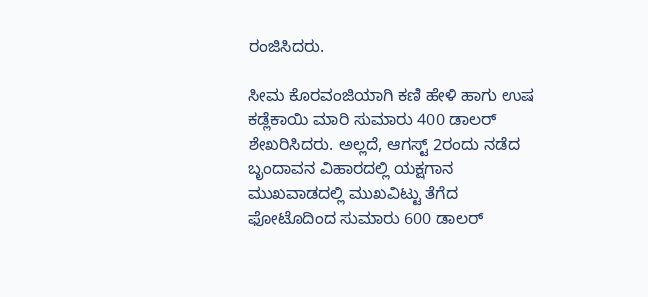ರಂಜಿಸಿದರು.

ಸೀಮ ಕೊರವಂಜಿಯಾಗಿ ಕಣಿ ಹೇಳಿ ಹಾಗು ಉಷ ಕಡ್ಲೆಕಾಯಿ ಮಾರಿ ಸುಮಾರು 400 ಡಾಲರ್ ಶೇಖರಿಸಿದರು. ಅಲ್ಲದೆ, ಆಗಸ್ಟ್ 2ರಂದು ನಡೆದ ಬೃಂದಾವನ ವಿಹಾರದಲ್ಲಿ ಯಕ್ಷಗಾನ ಮುಖವಾಡದಲ್ಲಿ ಮುಖವಿಟ್ಟು ತೆಗೆದ ಫೋಟೊದಿಂದ ಸುಮಾರು 600 ಡಾಲರ್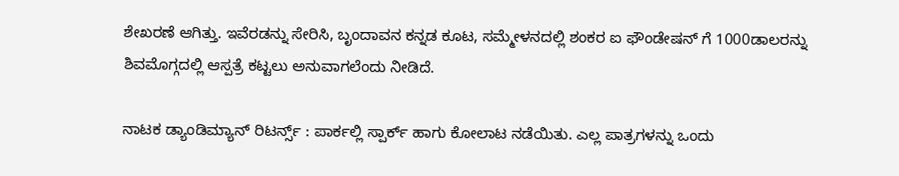ಶೇಖರಣೆ ಆಗಿತ್ತು. ಇವೆರಡನ್ನು ಸೇರಿಸಿ, ಬೃಂದಾವನ ಕನ್ನಡ ಕೂಟ, ಸಮ್ಮೇಳನದಲ್ಲಿ ಶಂಕರ ಐ ಫೌಂಡೇಷನ್ ಗೆ 1000ಡಾಲರನ್ನು ಶಿವಮೊಗ್ಗದಲ್ಲಿ ಆಸ್ಪತ್ರೆ ಕಟ್ಟಲು ಅನುವಾಗಲೆಂದು ನೀಡಿದೆ.

ನಾಟಕ ಡ್ಯಾಂಡಿಮ್ಯಾನ್ ರಿಟರ್ನ್ಸ್ : ಪಾರ್ಕಲ್ಲಿ ಸ್ಪಾರ್ಕ್ ಹಾಗು ಕೋಲಾಟ ನಡೆಯಿತು. ಎಲ್ಲ ಪಾತ್ರಗಳನ್ನು ಒಂದು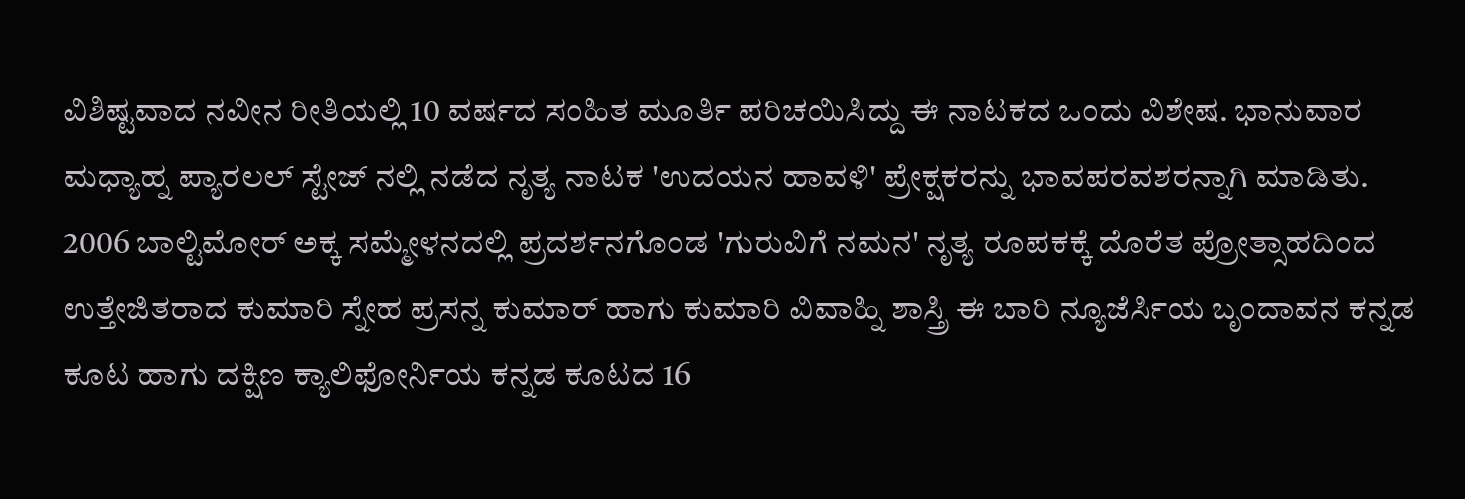ವಿಶಿಷ್ಟವಾದ ನವೀನ ರೀತಿಯಲ್ಲಿ 10 ವರ್ಷದ ಸಂಹಿತ ಮೂರ್ತಿ ಪರಿಚಯಿಸಿದ್ದು ಈ ನಾಟಕದ ಒಂದು ವಿಶೇಷ. ಭಾನುವಾರ ಮಧ್ಯಾಹ್ನ ಪ್ಯಾರಲಲ್ ಸ್ಟೇಜ್ ನಲ್ಲಿ ನಡೆದ ನೃತ್ಯ ನಾಟಕ 'ಉದಯನ ಹಾವಳಿ' ಪ್ರೇಕ್ಷಕರನ್ನು ಭಾವಪರವಶರನ್ನಾಗಿ ಮಾಡಿತು. 2006 ಬಾಲ್ಟಿಮೋರ್ ಅಕ್ಕ ಸಮ್ಮೇಳನದಲ್ಲಿ ಪ್ರದರ್ಶನಗೊಂಡ 'ಗುರುವಿಗೆ ನಮನ' ನೃತ್ಯ ರೂಪಕಕ್ಕೆ ದೊರೆತ ಪ್ರೋತ್ಸಾಹದಿಂದ ಉತ್ತೇಜಿತರಾದ ಕುಮಾರಿ ಸ್ನೇಹ ಪ್ರಸನ್ನ ಕುಮಾರ್ ಹಾಗು ಕುಮಾರಿ ವಿವಾಹ್ನಿ ಶಾಸ್ತ್ರಿ ಈ ಬಾರಿ ನ್ಯೂಜೆರ್ಸಿಯ ಬೃಂದಾವನ ಕನ್ನಡ ಕೂಟ ಹಾಗು ದಕ್ಷಿಣ ಕ್ಯಾಲಿಫೋರ್ನಿಯ ಕನ್ನಡ ಕೂಟದ 16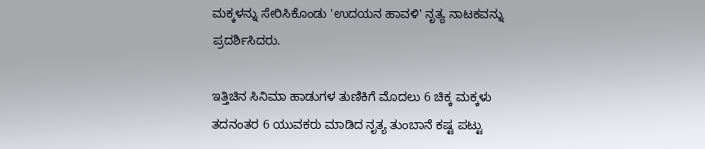ಮಕ್ಕಳನ್ನು ಸೇರಿಸಿಕೊಂಡು 'ಉದಯನ ಹಾವಳಿ' ನೃತ್ಯ ನಾಟಕವನ್ನು ಪ್ರದರ್ಶಿಸಿದರು.

ಇತ್ತಿಚಿನ ಸಿನಿಮಾ ಹಾಡುಗಳ ತುಣಿಕಿಗೆ ಮೊದಲು 6 ಚಿಕ್ಕ ಮಕ್ಕಳು ತದನಂತರ 6 ಯುವಕರು ಮಾಡಿದ ನೃತ್ಯ ತುಂಬಾನೆ ಕಷ್ಟ ಪಟ್ಟು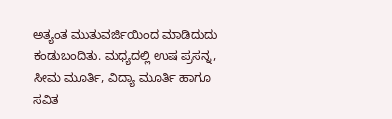ಅತ್ಯಂತ ಮುತುವರ್ಜಿಯಿಂದ ಮಾಡಿದುದು ಕಂಡುಬಂದಿತು. ಮಧ್ಯದಲ್ಲಿ ಉಷ ಪ್ರಸನ್ನ, ಸೀಮ ಮೂರ್ತಿ, ವಿದ್ಯಾ ಮೂರ್ತಿ ಹಾಗೂ ಸವಿತ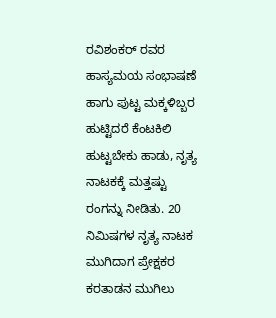ರವಿಶಂಕರ್ ರವರ ಹಾಸ್ಯಮಯ ಸಂಭಾಷಣೆ ಹಾಗು ಪುಟ್ಟ ಮಕ್ಕಳಿಬ್ಬರ ಹುಟ್ಟಿದರೆ ಕೆಂಟಕಿಲಿ ಹುಟ್ಟಬೇಕು ಹಾಡು, ನೃತ್ಯ ನಾಟಕಕ್ಕೆ ಮತ್ತಷ್ಟು ರಂಗನ್ನು ನೀಡಿತು. 20 ನಿಮಿಷಗಳ ನೃತ್ಯ ನಾಟಕ ಮುಗಿದಾಗ ಪ್ರೇಕ್ಷಕರ ಕರತಾಡನ ಮುಗಿಲು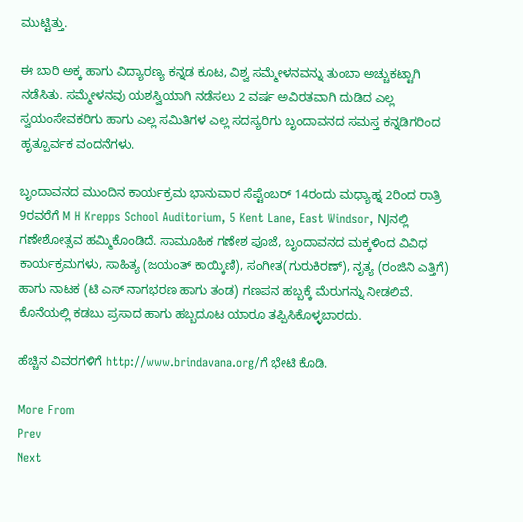ಮುಟ್ಟಿತ್ತು.

ಈ ಬಾರಿ ಅಕ್ಕ ಹಾಗು ವಿದ್ಯಾರಣ್ಯ ಕನ್ನಡ ಕೂಟ, ವಿಶ್ವ ಸಮ್ಮೇಳನವನ್ನು ತುಂಬಾ ಅಚ್ಚುಕಟ್ಟಾಗಿ ನಡೆಸಿತು. ಸಮ್ಮೇಳನವು ಯಶಸ್ವಿಯಾಗಿ ನಡೆಸಲು 2 ವರ್ಷ ಅವಿರತವಾಗಿ ದುಡಿದ ಎಲ್ಲ ಸ್ವಯಂಸೇವಕರಿಗು ಹಾಗು ಎಲ್ಲ ಸಮಿತಿಗಳ ಎಲ್ಲ ಸದಸ್ಯರಿಗು ಬೃಂದಾವನದ ಸಮಸ್ತ ಕನ್ನಡಿಗರಿಂದ ಹೃತ್ಪೂರ್ವಕ ವಂದನೆಗಳು.

ಬೃಂದಾವನದ ಮುಂದಿನ ಕಾರ್ಯಕ್ರಮ ಭಾನುವಾರ ಸೆಪ್ಟೆಂಬರ್ 14ರಂದು ಮಧ್ಯಾಹ್ನ 2ರಿಂದ ರಾತ್ರಿ 9ರವರೆಗೆ M H Krepps School Auditorium, 5 Kent Lane, East Windsor, NJನಲ್ಲಿ ಗಣೇಶೋತ್ಸವ ಹಮ್ಮಿಕೊಂಡಿದೆ. ಸಾಮೂಹಿಕ ಗಣೇಶ ಪೂಜೆ, ಬೃಂದಾವನದ ಮಕ್ಕಳಿಂದ ವಿವಿಧ ಕಾರ್ಯಕ್ರಮಗಳು, ಸಾಹಿತ್ಯ (ಜಯಂತ್ ಕಾಯ್ಕಿಣಿ), ಸಂಗೀತ(ಗುರುಕಿರಣ್), ನೃತ್ಯ (ರಂಜಿನಿ ಎತ್ತಿಗೆ) ಹಾಗು ನಾಟಕ (ಟಿ ಎಸ್ ನಾಗಭರಣ ಹಾಗು ತಂಡ) ಗಣಪನ ಹಬ್ಬಕ್ಕೆ ಮೆರುಗನ್ನು ನೀಡಲಿವೆ. ಕೊನೆಯಲ್ಲಿ ಕಡಬು ಪ್ರಸಾದ ಹಾಗು ಹಬ್ಬದೂಟ ಯಾರೂ ತಪ್ಪಿಸಿಕೊಳ್ಳಬಾರದು.

ಹೆಚ್ಚಿನ ವಿವರಗಳಿಗೆ http://www.brindavana.org/ಗೆ ಭೇಟಿ ಕೊಡಿ.

More From
Prev
Next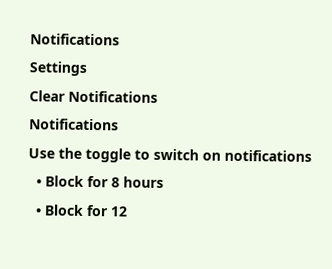Notifications
Settings
Clear Notifications
Notifications
Use the toggle to switch on notifications
  • Block for 8 hours
  • Block for 12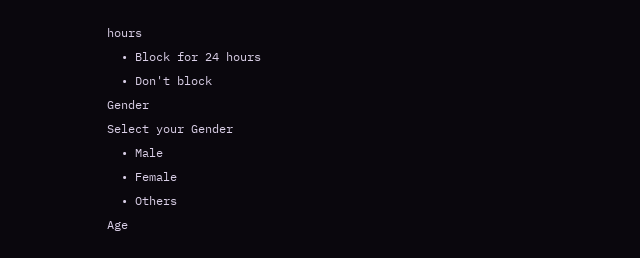hours
  • Block for 24 hours
  • Don't block
Gender
Select your Gender
  • Male
  • Female
  • Others
Age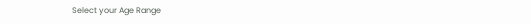Select your Age Range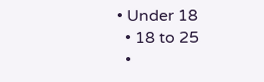• Under 18
  • 18 to 25
  •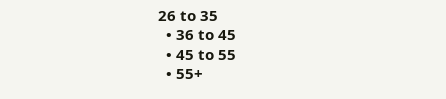26 to 35
  • 36 to 45
  • 45 to 55
  • 55+